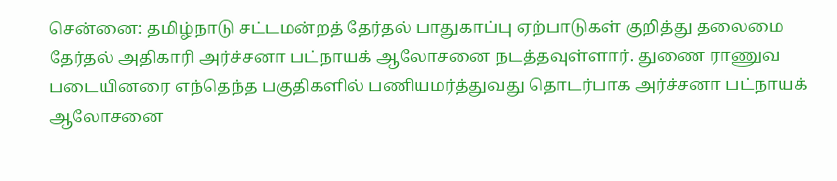சென்னை: தமிழ்நாடு சட்டமன்றத் தேர்தல் பாதுகாப்பு ஏற்பாடுகள் குறித்து தலைமை தேர்தல் அதிகாரி அர்ச்சனா பட்நாயக் ஆலோசனை நடத்தவுள்ளார். துணை ராணுவ படையினரை எந்தெந்த பகுதிகளில் பணியமர்த்துவது தொடர்பாக அர்ச்சனா பட்நாயக் ஆலோசனை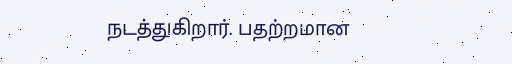நடத்துகிறார். பதற்றமான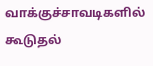வாக்குச்சாவடிகளில் கூடுதல்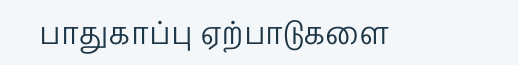பாதுகாப்பு ஏற்பாடுகளை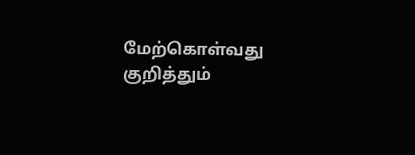மேற்கொள்வது குறித்தும்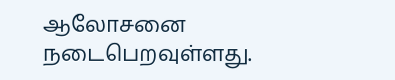ஆலோசனை நடைபெறவுள்ளது.